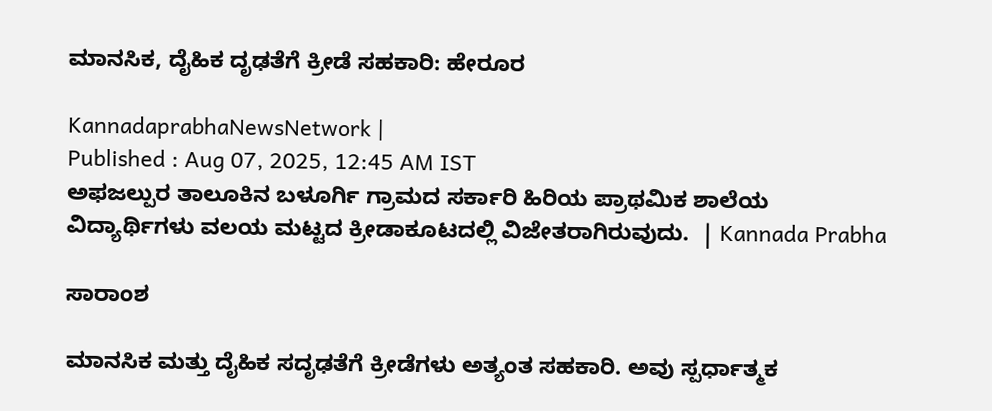ಮಾನಸಿಕ, ದೈಹಿಕ ದೃಢತೆಗೆ ಕ್ರೀಡೆ ಸಹಕಾರಿ: ಹೇರೂರ

KannadaprabhaNewsNetwork |
Published : Aug 07, 2025, 12:45 AM IST
ಅಫಜಲ್ಪುರ ತಾಲೂಕಿನ ಬಳೂರ್ಗಿ ಗ್ರಾಮದ ಸರ್ಕಾರಿ ಹಿರಿಯ ಪ್ರಾಥಮಿಕ ಶಾಲೆಯ ವಿದ್ಯಾರ್ಥಿಗಳು ವಲಯ ಮಟ್ಟದ ಕ್ರೀಡಾಕೂಟದಲ್ಲಿ ವಿಜೇತರಾಗಿರುವುದು.  | Kannada Prabha

ಸಾರಾಂಶ

ಮಾನಸಿಕ ಮತ್ತು ದೈಹಿಕ ಸದೃಢತೆಗೆ ಕ್ರೀಡೆಗಳು ಅತ್ಯಂತ ಸಹಕಾರಿ. ಅವು ಸ್ಪರ್ಧಾತ್ಮಕ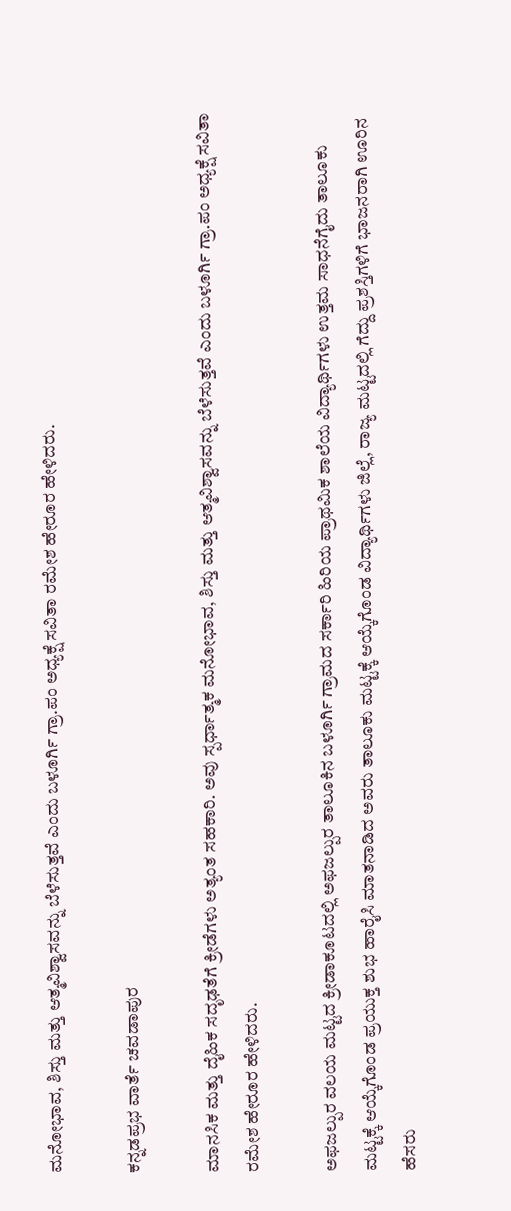ಮನೋಭಾವ, ಶಿಸ್ತು ಮತ್ತು ಆತ್ಮವಿಶ್ವಾಸವನ್ನು ಬೆಳೆಸುತ್ತವೆ ಎಂದು ಬಳೂರ್ಗಿ ಗ್ರಾ.ಪಂ ಅಧ್ಯಕ್ಷೆ ಸವಿತಾ ರಮೇಶ ಹೇರೂರ ಹೇಳಿದರು.

ಕನ್ನಡಪ್ರಭ ವಾರ್ತೆ ಚವಡಾಪುರ

ಮಾನಸಿಕ ಮತ್ತು ದೈಹಿಕ ಸದೃಢತೆಗೆ ಕ್ರೀಡೆಗಳು ಅತ್ಯಂತ ಸಹಕಾರಿ. ಅವು ಸ್ಪರ್ಧಾತ್ಮಕ ಮನೋಭಾವ, ಶಿಸ್ತು ಮತ್ತು ಆತ್ಮವಿಶ್ವಾಸವನ್ನು ಬೆಳೆಸುತ್ತವೆ ಎಂದು ಬಳೂರ್ಗಿ ಗ್ರಾ.ಪಂ ಅಧ್ಯಕ್ಷೆ ಸವಿತಾ ರಮೇಶ ಹೇರೂರ ಹೇಳಿದರು.

ಅಫಜಲ್ಪುರ ವಲಯ ಮಟ್ಟದ ಕ್ರೀಡಾಕೂಟದಲ್ಲಿ ಅಫಜಲ್ಪುರ ತಾಲೂಕಿನ ಬಳೂರ್ಗಿ ಗ್ರಾಮದ ಸರ್ಕಾರಿ ಹಿರಿಯ ಪ್ರಾಥಮಿಕ ಶಾಲೆಯ ವಿದ್ಯಾರ್ಥಿಗಳು ಉತ್ತಮ ಸಾಧನೆಗೈದು ತಾಲೂಕು ಮಟ್ಟಕ್ಕೆ ಆಯ್ಕೆಗೊಂಡ ಪ್ರಯುಕ್ತ ಶುಭ ಹಾರೈಸಿ ಮಾತನಾಡಿದ ಅವರು ತಾಲೂಕು ಮಟ್ಟಕ್ಕೆ ಆಯ್ಕೆಗೊಂಡ ವಿದ್ಯಾರ್ಥಿಗಳು ಜಿಲ್ಲೆ, ರಾಜ್ಯ ಮಟ್ಟದಲ್ಲಿ ಗೆದ್ದು ಪ್ರಶಸ್ತಿಗಳಿಗೆ ಭಾಜನರಾಗಿ ಊರಿನ ಹೆಸರು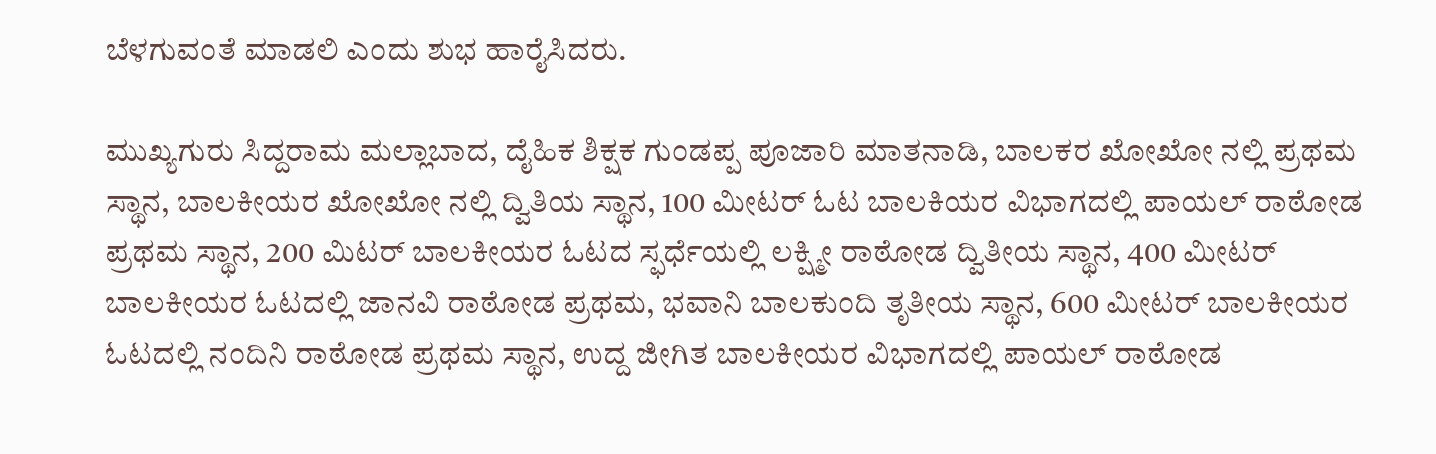ಬೆಳಗುವಂತೆ ಮಾಡಲಿ ಎಂದು ಶುಭ ಹಾರೈಸಿದರು.

ಮುಖ್ಯಗುರು ಸಿದ್ದರಾಮ ಮಲ್ಲಾಬಾದ, ದೈಹಿಕ ಶಿಕ್ಷಕ ಗುಂಡಪ್ಪ ಪೂಜಾರಿ ಮಾತನಾಡಿ, ಬಾಲಕರ ಖೋಖೋ ನಲ್ಲಿ ಪ್ರಥಮ ಸ್ಥಾನ, ಬಾಲಕೀಯರ ಖೋಖೋ ನಲ್ಲಿ ದ್ವಿತಿಯ ಸ್ಥಾನ, 100 ಮೀಟರ್ ಓಟ ಬಾಲಕಿಯರ ವಿಭಾಗದಲ್ಲಿ ಪಾಯಲ್ ರಾಠೋಡ ಪ್ರಥಮ ಸ್ಥಾನ, 200 ಮಿಟರ್ ಬಾಲಕೀಯರ ಓಟದ ಸ್ಫರ್ಧೆಯಲ್ಲಿ ಲಕ್ಷ್ಮೀ ರಾಠೋಡ ದ್ವಿತೀಯ ಸ್ಥಾನ, 400 ಮೀಟರ್ ಬಾಲಕೀಯರ ಓಟದಲ್ಲಿ ಜಾನವಿ ರಾಠೋಡ ಪ್ರಥಮ, ಭವಾನಿ ಬಾಲಕುಂದಿ ತೃತೀಯ ಸ್ಥಾನ, 600 ಮೀಟರ್ ಬಾಲಕೀಯರ ಓಟದಲ್ಲಿ ನಂದಿನಿ ರಾಠೋಡ ಪ್ರಥಮ ಸ್ಥಾನ, ಉದ್ದ ಜೀಗಿತ ಬಾಲಕೀಯರ ವಿಭಾಗದಲ್ಲಿ ಪಾಯಲ್ ರಾಠೋಡ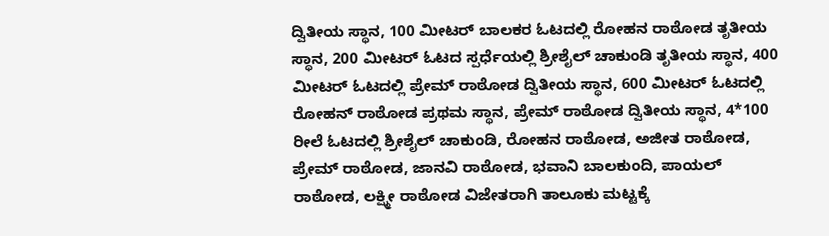ದ್ವಿತೀಯ ಸ್ಥಾನ, 100 ಮೀಟರ್ ಬಾಲಕರ ಓಟದಲ್ಲಿ ರೋಹನ ರಾಠೋಡ ತೃತೀಯ ಸ್ಥಾನ, 200 ಮೀಟರ್ ಓಟದ ಸ್ಪರ್ಧೆಯಲ್ಲಿ ಶ್ರೀಶೈಲ್ ಚಾಕುಂಡಿ ತೃತೀಯ ಸ್ಥಾನ, 400 ಮೀಟರ್ ಓಟದಲ್ಲಿ ಪ್ರೇಮ್ ರಾಠೋಡ ದ್ವಿತೀಯ ಸ್ಥಾನ, 600 ಮೀಟರ್ ಓಟದಲ್ಲಿ ರೋಹನ್ ರಾಠೋಡ ಪ್ರಥಮ ಸ್ಥಾನ, ಪ್ರೇಮ್ ರಾಠೋಡ ದ್ವಿತೀಯ ಸ್ಥಾನ, 4*100 ರೀಲೆ ಓಟದಲ್ಲಿ ಶ್ರೀಶೈಲ್ ಚಾಕುಂಡಿ, ರೋಹನ ರಾಠೋಡ, ಅಜೀತ ರಾಠೋಡ, ಪ್ರೇಮ್ ರಾಠೋಡ, ಜಾನವಿ ರಾಠೋಡ, ಭವಾನಿ ಬಾಲಕುಂದಿ, ಪಾಯಲ್ ರಾಠೋಡ, ಲಕ್ಷ್ಮೀ ರಾಠೋಡ ವಿಜೇತರಾಗಿ ತಾಲೂಕು ಮಟ್ಟಕ್ಕೆ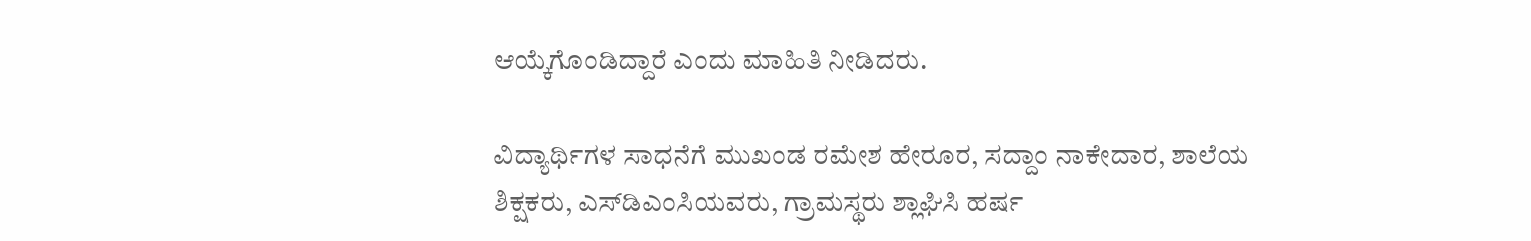ಆಯ್ಕೆಗೊಂಡಿದ್ದಾರೆ ಎಂದು ಮಾಹಿತಿ ನೀಡಿದರು.

ವಿದ್ಯಾರ್ಥಿಗಳ ಸಾಧನೆಗೆ ಮುಖಂಡ ರಮೇಶ ಹೇರೂರ, ಸದ್ದಾಂ ನಾಕೇದಾರ, ಶಾಲೆಯ ಶಿಕ್ಷಕರು, ಎಸ್‌ಡಿಎಂಸಿಯವರು, ಗ್ರಾಮಸ್ಥರು ಶ್ಲಾಘಿಸಿ ಹರ್ಷ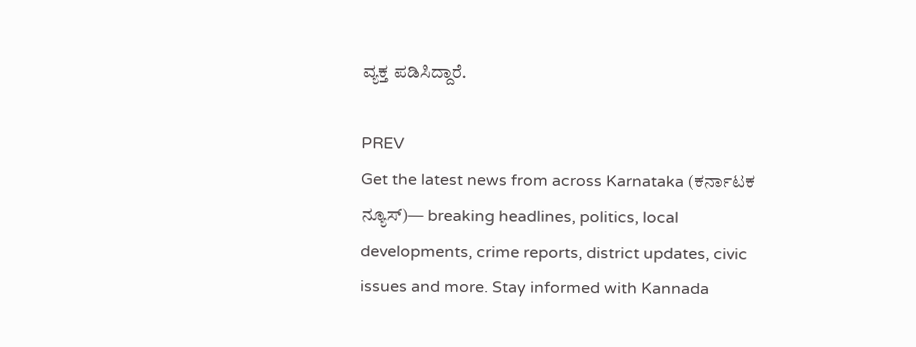ವ್ಯಕ್ತ ಪಡಿಸಿದ್ದಾರೆ.

PREV
Get the latest news from across Karnataka (ಕರ್ನಾಟಕ ನ್ಯೂಸ್)— breaking headlines, politics, local developments, crime reports, district updates, civic issues and more. Stay informed with Kannada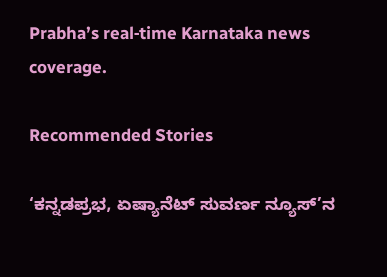Prabha’s real‑time Karnataka news coverage.

Recommended Stories

‘ಕನ್ನಡಪ್ರಭ, ಏಷ್ಯಾನೆಟ್‌ ಸುವರ್ಣ ನ್ಯೂಸ್‌’ನ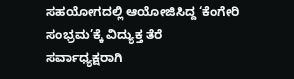ಸಹಯೋಗದಲ್ಲಿ ಆಯೋಜಿಸಿದ್ದ ‘ಕೆಂಗೇರಿ ಸಂಭ್ರಮ’ಕ್ಕೆ ವಿದ್ಯುಕ್ತ ತೆರೆ
ಸರ್ವಾಧ್ಯಕ್ಷರಾಗಿ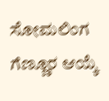ಸೋಮಲಿಂಗ ಗೆಣ್ಣೂರ ಆಯ್ಕೆ